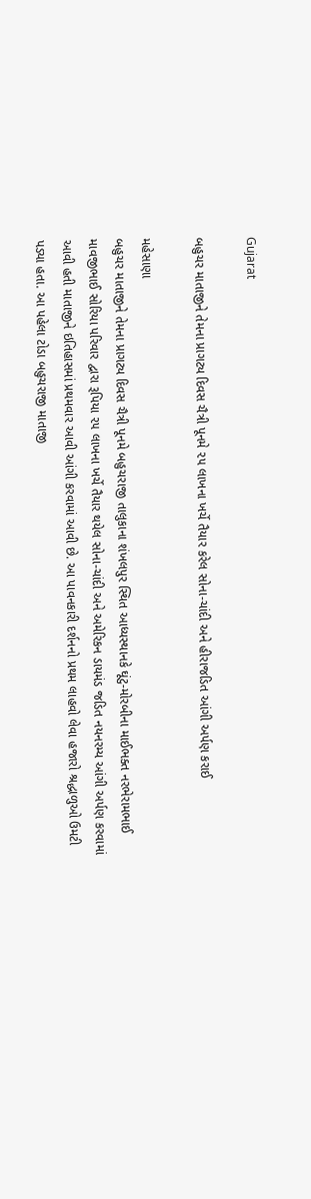Gujarat

બહુચર માતાજીને તેમના પ્રાગટ્ય દિવસ ચૈત્રી પૂનમે ૨૫ લાખના ખર્ચે તૈયાર કરેલ સોના-ચાંદી અને હીરાજડિત આંગી અર્પણ કરાઈ

મહેસાણા
બહુચર માતાજીને તેમના પ્રાગટ્ય દિવસ ચૈત્રી પૂનમે બહુચરાજી તાલુકાના શંખલપુર સ્થિત આધ્યસ્થાનકે ઘૂંટુ-મોરબીના માઈભક્ત નરભેરામભાઈ માવજીભાઈ સોરિયા પરિવાર દ્વારા રૂપિયા ૨૫ લાખના ખર્ચે તૈયાર થયેલ સોના-ચાંદી અને અમેરિકન ડાયમંડ જડિત નયનરમ્ય આંગી અર્પણ કરવામાં આવી હતી માતાજીને ઇતિહાસમાં પ્રથમવાર આવી આંગી કરવામાં આવી છે. આ પાવનકારી દર્શનનો પ્રથમ લાહવો લેવા હજારો શ્રદ્ધાળુઓ ઉમટી પડ્યા હતા. આ પહેલા ટોડા બહુચરાજી માતાજી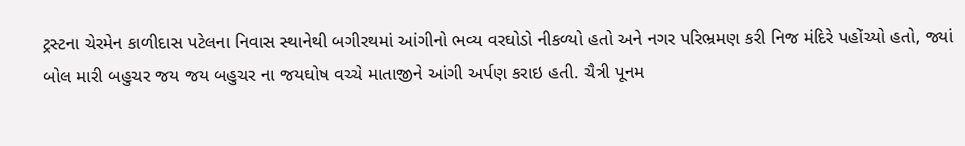ટ્રસ્ટના ચેરમેન કાળીદાસ પટેલના નિવાસ સ્થાનેથી બગીરથમાં આંગીનો ભવ્ય વરઘોડો નીકળ્યો હતો અને નગર પરિભ્રમણ કરી નિજ મંદિરે પહોંચ્યો હતો, જ્યાં બોલ મારી બહુચર જય જય બહુચર ના જયઘોષ વચ્ચે માતાજીને આંગી અર્પણ કરાઇ હતી. ચૈત્રી પૂનમ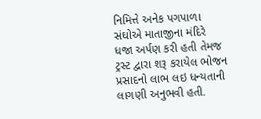નિમિત્તે અનેક પગપાળા સંઘોએ માતાજીના મંદિરે ધજા અર્પણ કરી હતી તેમજ ટ્રસ્ટ દ્વારા શરૂ કરાયેલ ભોજન પ્રસાદનો લાભ લઇ ધન્યતાની લાગણી અનુભવી હતી.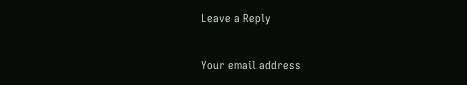Leave a Reply

Your email address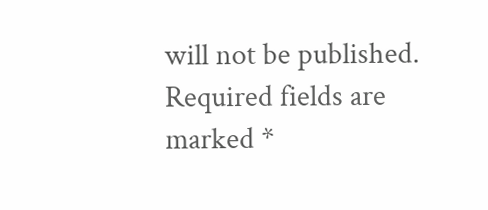will not be published. Required fields are marked *